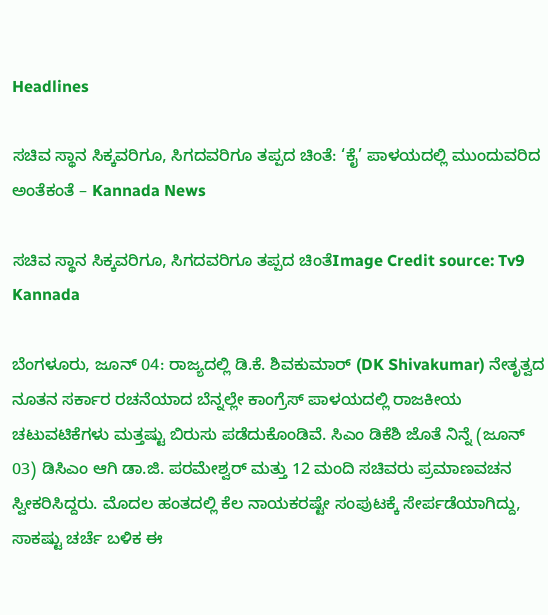Headlines

ಸಚಿವ ಸ್ಥಾನ ಸಿಕ್ಕವರಿಗೂ, ಸಿಗದವರಿಗೂ ತಪ್ಪದ ಚಿಂತೆ: ‘ಕೈ’ ಪಾಳಯದಲ್ಲಿ ಮುಂದುವರಿದ ಅಂತೆಕಂತೆ – Kannada News

ಸಚಿವ ಸ್ಥಾನ ಸಿಕ್ಕವರಿಗೂ, ಸಿಗದವರಿಗೂ ತಪ್ಪದ ಚಿಂತೆImage Credit source: Tv9 Kannada

ಬೆಂಗಳೂರು, ಜೂನ್ 04: ರಾಜ್ಯದಲ್ಲಿ ಡಿ.ಕೆ. ಶಿವಕುಮಾರ್ (DK Shivakumar) ನೇತೃತ್ವದ ನೂತನ ಸರ್ಕಾರ ರಚನೆಯಾದ ಬೆನ್ನಲ್ಲೇ ಕಾಂಗ್ರೆಸ್ ಪಾಳಯದಲ್ಲಿ ರಾಜಕೀಯ ಚಟುವಟಿಕೆಗಳು ಮತ್ತಷ್ಟು ಬಿರುಸು ಪಡೆದುಕೊಂಡಿವೆ. ಸಿಎಂ ಡಿಕೆಶಿ ಜೊತೆ ನಿನ್ನೆ (ಜೂನ್ 03) ಡಿಸಿಎಂ ಆಗಿ ಡಾ.ಜಿ. ಪರಮೇಶ್ವರ್ ಮತ್ತು 12 ಮಂದಿ ಸಚಿವರು ಪ್ರಮಾಣವಚನ ಸ್ವೀಕರಿಸಿದ್ದರು. ಮೊದಲ ಹಂತದಲ್ಲಿ ಕೆಲ ನಾಯಕರಷ್ಟೇ ಸಂಪುಟಕ್ಕೆ ಸೇರ್ಪಡೆಯಾಗಿದ್ದು, ಸಾಕಷ್ಟು ಚರ್ಚೆ ಬಳಿಕ ಈ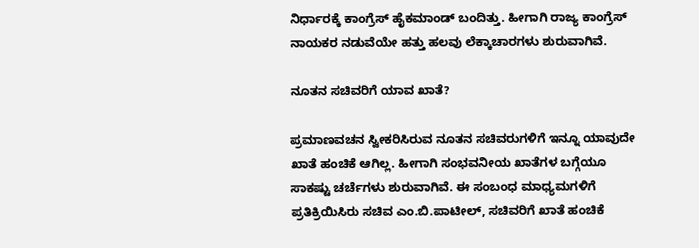ನಿರ್ಧಾರಕ್ಕೆ ಕಾಂಗ್ರೆಸ್ ಹೈಕಮಾಂಡ್ ಬಂದಿತ್ತು. ಹೀಗಾಗಿ ರಾಜ್ಯ ಕಾಂಗ್ರೆಸ್ ನಾಯಕರ ನಡುವೆಯೇ ಹತ್ತು ಹಲವು ಲೆಕ್ಕಾಚಾರಗಳು ಶುರುವಾಗಿವೆ.

ನೂತನ ಸಚಿವರಿಗೆ ಯಾವ ಖಾತೆ?

ಪ್ರಮಾಣವಚನ ಸ್ವೀಕರಿಸಿರುವ ನೂತನ ಸಚಿವರುಗಳಿಗೆ ಇನ್ನೂ ಯಾವುದೇ ಖಾತೆ ಹಂಚಿಕೆ ಆಗಿಲ್ಲ. ಹೀಗಾಗಿ ಸಂಭವನೀಯ ಖಾತೆಗಳ ಬಗ್ಗೆಯೂ ಸಾಕಷ್ಟು ಚರ್ಚೆಗಳು ಶುರುವಾಗಿವೆ. ಈ ಸಂಬಂಧ ಮಾಧ್ಯಮಗಳಿಗೆ ಪ್ರತಿಕ್ರಿಯಿಸಿರು ಸಚಿವ ಎಂ.ಬಿ.ಪಾಟೀಲ್, ಸಚಿವರಿಗೆ ಖಾತೆ ಹಂಚಿಕೆ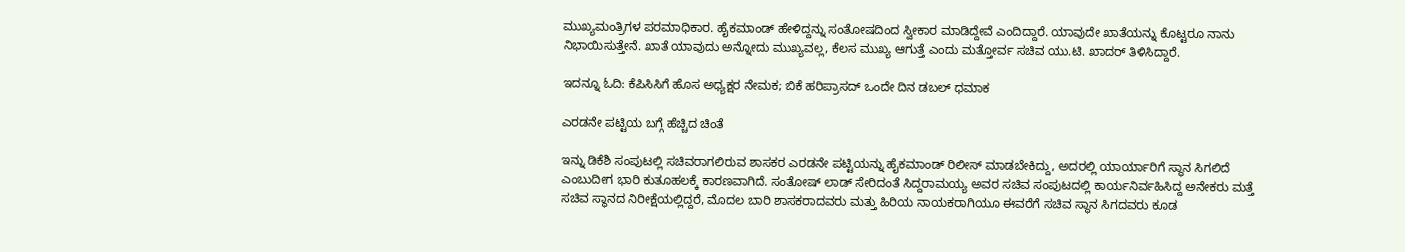ಮುಖ್ಯಮಂತ್ರಿಗಳ ಪರಮಾಧಿಕಾರ. ಹೈಕಮಾಂಡ್ ಹೇಳಿದ್ದನ್ನು ಸಂತೋಷದಿಂದ ಸ್ವೀಕಾರ ಮಾಡಿದ್ದೇವೆ ಎಂದಿದ್ದಾರೆ. ಯಾವುದೇ ಖಾತೆಯನ್ನು ಕೊಟ್ಟರೂ ನಾನು ನಿಭಾಯಿಸುತ್ತೇನೆ. ಖಾತೆ ಯಾವುದು ಅನ್ನೋದು ಮುಖ್ಯವಲ್ಲ, ಕೆಲಸ ಮುಖ್ಯ ಆಗುತ್ತೆ ಎಂದು ಮತ್ತೋರ್ವ ಸಚಿವ ಯು.ಟಿ. ಖಾದರ್ ತಿಳಿಸಿದ್ದಾರೆ.

ಇದನ್ನೂ ಓದಿ: ಕೆಪಿಸಿಸಿಗೆ ಹೊಸ ಅಧ್ಯಕ್ಷರ ನೇಮಕ; ಬಿಕೆ ಹರಿಪ್ರಾಸದ್ ಒಂದೇ ದಿನ ಡಬಲ್ ಧಮಾಕ

ಎರಡನೇ ಪಟ್ಟಿಯ ಬಗ್ಗೆ ಹೆಚ್ಚಿದ ಚಿಂತೆ

ಇನ್ನು ಡಿಕೆಶಿ ಸಂಪುಟಲ್ಲಿ ಸಚಿವರಾಗಲಿರುವ ಶಾಸಕರ ಎರಡನೇ ಪಟ್ಟಿಯನ್ನು ಹೈಕಮಾಂಡ್ ರಿಲೀಸ್ ಮಾಡಬೇಕಿದ್ದು, ಅದರಲ್ಲಿ ಯಾರ್ಯಾರಿಗೆ ಸ್ಥಾನ ಸಿಗಲಿದೆ ಎಂಬುದೀಗ ಭಾರಿ ಕುತೂಹಲಕ್ಕೆ ಕಾರಣವಾಗಿದೆ. ಸಂತೋಷ್ ಲಾಡ್ ಸೇರಿದಂತೆ ಸಿದ್ದರಾಮಯ್ಯ ಅವರ ಸಚಿವ ಸಂಪುಟದಲ್ಲಿ ಕಾರ್ಯನಿರ್ವಹಿಸಿದ್ದ ಅನೇಕರು ಮತ್ತೆ ಸಚಿವ ಸ್ಥಾನದ ನಿರೀಕ್ಷೆಯಲ್ಲಿದ್ದರೆ, ಮೊದಲ ಬಾರಿ ಶಾಸಕರಾದವರು ಮತ್ತು ಹಿರಿಯ ನಾಯಕರಾಗಿಯೂ ಈವರೆಗೆ ಸಚಿವ ಸ್ಥಾನ ಸಿಗದವರು ಕೂಡ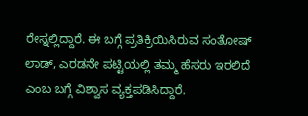ರೇಸ್ನಲ್ಲಿದ್ದಾರೆ. ಈ ಬಗ್ಗೆ ಪ್ರತಿಕ್ರಿಯಿಸಿರುವ ಸಂತೋಷ್ ಲಾಡ್, ಎರಡನೇ ಪಟ್ಟಿಯಲ್ಲಿ ತಮ್ಮ ಹೆಸರು ಇರಲಿದೆ ಎಂಬ ಬಗ್ಗೆ ವಿಶ್ವಾಸ ವ್ಯಕ್ತಪಡಿಸಿದ್ದಾರೆ.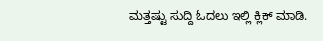ಮತ್ತಷ್ಟು ಸುದ್ದಿ ಓದಲು ಇಲ್ಲಿ ಕ್ಲಿಕ್ ಮಾಡಿ.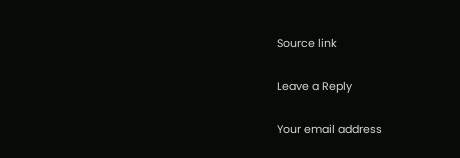Source link

Leave a Reply

Your email address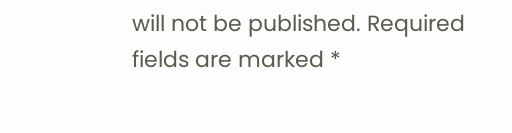will not be published. Required fields are marked *